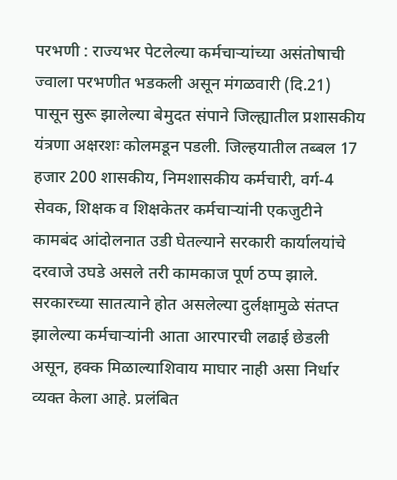परभणी : राज्यभर पेटलेल्या कर्मचाऱ्यांच्या असंतोषाची ज्वाला परभणीत भडकली असून मंगळवारी (दि.21) पासून सुरू झालेल्या बेमुदत संपाने जिल्ह्यातील प्रशासकीय यंत्रणा अक्षरशः कोलमडून पडली. जिल्हयातील तब्बल 17 हजार 200 शासकीय, निमशासकीय कर्मचारी, वर्ग-4 सेवक, शिक्षक व शिक्षकेतर कर्मचाऱ्यांनी एकजुटीने कामबंद आंदोलनात उडी घेतल्याने सरकारी कार्यालयांचे दरवाजे उघडे असले तरी कामकाज पूर्ण ठप्प झाले.
सरकारच्या सातत्याने होत असलेल्या दुर्लक्षामुळे संतप्त झालेल्या कर्मचाऱ्यांनी आता आरपारची लढाई छेडली असून, हक्क मिळाल्याशिवाय माघार नाही असा निर्धार व्यक्त केला आहे. प्रलंबित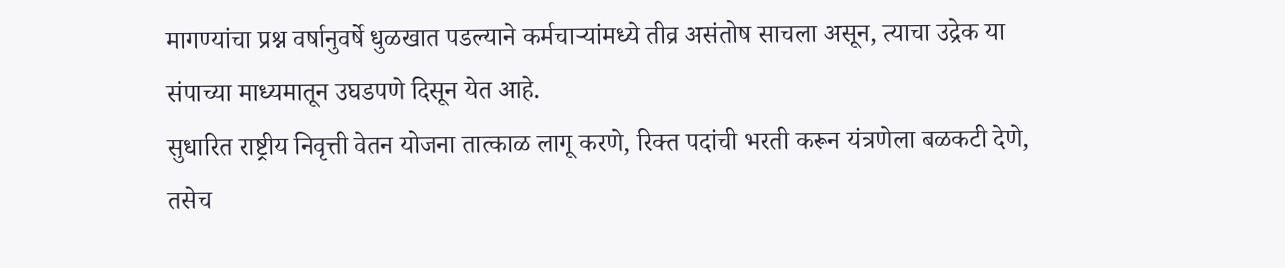मागण्यांचा प्रश्न वर्षानुवर्षे धुळखात पडल्याने कर्मचाऱ्यांमध्ये तीव्र असंतोष साचला असून, त्याचा उद्रेक या संपाच्या माध्यमातून उघडपणे दिसून येत आहे.
सुधारित राष्ट्रीय निवृत्ती वेतन योजना तात्काळ लागू करणे, रिक्त पदांची भरती करून यंत्रणेला बळकटी देणे, तसेच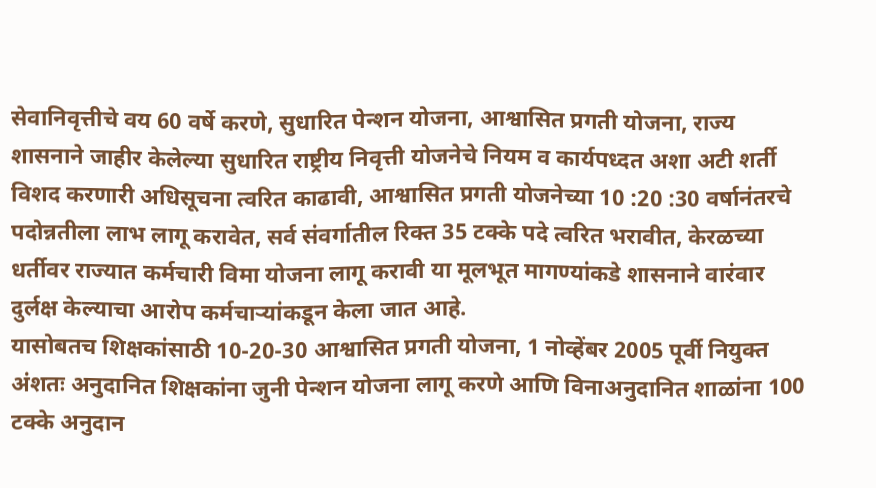सेवानिवृत्तीचे वय 60 वर्षे करणे, सुधारित पेन्शन योजना, आश्वासित प्रगती योजना, राज्य शासनाने जाहीर केलेल्या सुधारित राष्ट्रीय निवृत्ती योजनेचे नियम व कार्यपध्दत अशा अटी शर्ती विशद करणारी अधिसूचना त्वरित काढावी, आश्वासित प्रगती योजनेच्या 10 :20 :30 वर्षानंतरचे पदोन्नतीला लाभ लागू करावेत, सर्व संवर्गातील रिक्त 35 टक्के पदे त्वरित भरावीत, केरळच्या धर्तीवर राज्यात कर्मचारी विमा योजना लागू करावी या मूलभूत मागण्यांकडे शासनाने वारंवार दुर्लक्ष केल्याचा आरोप कर्मचाऱ्यांकडून केला जात आहे.
यासोबतच शिक्षकांसाठी 10-20-30 आश्वासित प्रगती योजना, 1 नोव्हेंबर 2005 पूर्वी नियुक्त अंशतः अनुदानित शिक्षकांना जुनी पेन्शन योजना लागू करणे आणि विनाअनुदानित शाळांना 100 टक्के अनुदान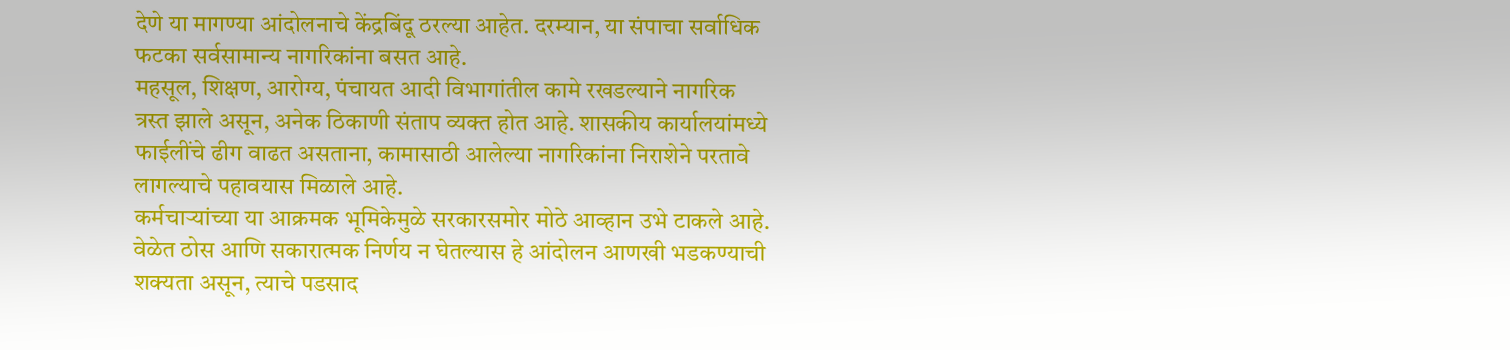देणे या मागण्या आंदोलनाचे केंद्रबिंदू ठरल्या आहेत. दरम्यान, या संपाचा सर्वाधिक फटका सर्वसामान्य नागरिकांना बसत आहे.
महसूल, शिक्षण, आरोग्य, पंचायत आदी विभागांतील कामे रखडल्याने नागरिक त्रस्त झाले असून, अनेक ठिकाणी संताप व्यक्त होत आहे. शासकीय कार्यालयांमध्ये फाईलींचे ढीग वाढत असताना, कामासाठी आलेल्या नागरिकांना निराशेने परतावे लागल्याचे पहावयास मिळाले आहे.
कर्मचाऱ्यांच्या या आक्रमक भूमिकेमुळे सरकारसमोर मोठे आव्हान उभे टाकले आहे. वेळेत ठोस आणि सकारात्मक निर्णय न घेतल्यास हे आंदोलन आणखी भडकण्याची शक्यता असून, त्याचे पडसाद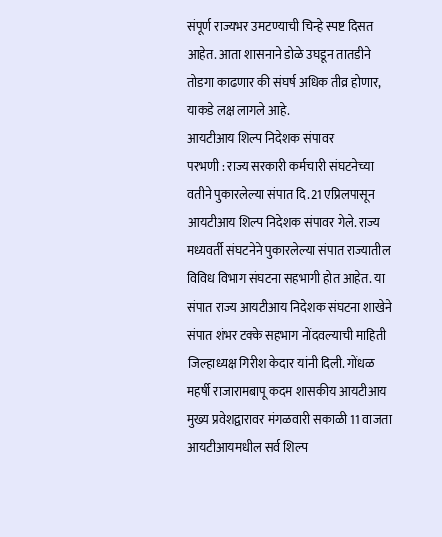संपूर्ण राज्यभर उमटण्याची चिन्हे स्पष्ट दिसत आहेत. आता शासनाने डोळे उघडून तातडीने तोडगा काढणार की संघर्ष अधिक तीव्र होणार, याकडे लक्ष लागले आहे.
आयटीआय शिल्प निदेशक संपावर
परभणी : राज्य सरकारी कर्मचारी संघटनेच्या वतीने पुकारलेल्या संपात दि.21 एप्रिलपासून आयटीआय शिल्प निदेशक संपावर गेले. राज्य मध्यवर्ती संघटनेने पुकारलेल्या संपात राज्यातील विविध विभाग संघटना सहभागी होत आहेत. या संपात राज्य आयटीआय निदेशक संघटना शाखेने संपात शंभर टक्के सहभाग नोंदवल्याची माहिती जिल्हाध्यक्ष गिरीश केदार यांनी दिली. गोंधळ महर्षी राजारामबापू कदम शासकीय आयटीआय मुख्य प्रवेशद्वारावर मंगळवारी सकाळी 11 वाजता आयटीआयमधील सर्व शिल्प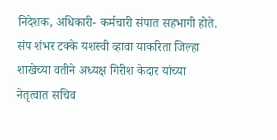निदेशक, अधिकारी- कर्मचारी संपात सहभागी होते.
संप शंभर टक्के यशस्वी व्हावा याकरिता जिल्हा शाखेच्या वतीने अध्यक्ष गिरीश केदार यांच्या नेतृत्वात सचिव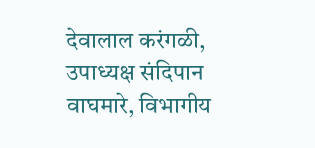देवालाल करंगळी, उपाध्यक्ष संदिपान वाघमारे, विभागीय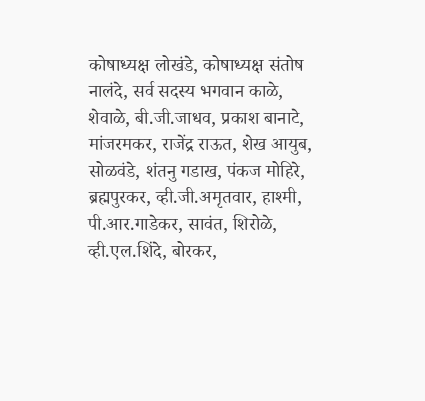कोषाध्यक्ष लोखंडे, कोषाध्यक्ष संतोष नालंदे, सर्व सदस्य भगवान काळे, शेवाळे, बी.जी.जाधव, प्रकाश बानाटे, मांजरमकर, राजेंद्र राऊत, शेख आयुब, सोळवंडे, शंतनु गडाख, पंकज मोहिरे, ब्रह्मपुरकर, व्ही.जी.अमृतवार, हाश्मी, पी.आर.गाडेकर, सावंत, शिरोळे, व्ही.एल.शिंदे, बोरकर,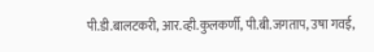पी.डी.बालटकरी, आर.व्ही.कुलकर्णी, पी.बी.जगताप, उषा गवई,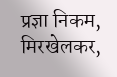प्रज्ञा निकम, मिरखेलकर,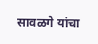सावळगे यांचा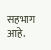सहभाग आहे.